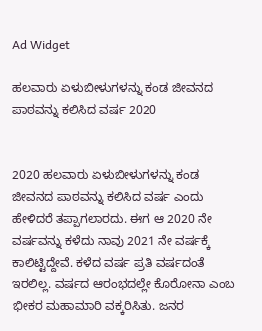Ad Widget

ಹಲವಾರು ಏಳುಬೀಳುಗಳನ್ನು ಕಂಡ ಜೀವನದ ಪಾಠವನ್ನು ಕಲಿಸಿದ ವರ್ಷ 2020


2020 ಹಲವಾರು ಏಳುಬೀಳುಗಳನ್ನು ಕಂಡ ಜೀವನದ ಪಾಠವನ್ನು ಕಲಿಸಿದ ವರ್ಷ ಎಂದು ಹೇಳಿದರೆ ತಪ್ಪಾಗಲಾರದು. ಈಗ ಆ 2020 ನೇ ವರ್ಷವನ್ನು ಕಳೆದು ನಾವು 2021 ನೇ ವರ್ಷಕ್ಕೆ ಕಾಲಿಟ್ಟಿದ್ದೇವೆ. ಕಳೆದ ವರ್ಷ ಪ್ರತಿ ವರ್ಷದಂತೆ ಇರಲಿಲ್ಲ. ವರ್ಷದ ಆರಂಭದಲ್ಲೇ ಕೊರೋನಾ ಎಂಬ ಭೀಕರ ಮಹಾಮಾರಿ ವಕ್ಕರಿಸಿತು. ಜನರ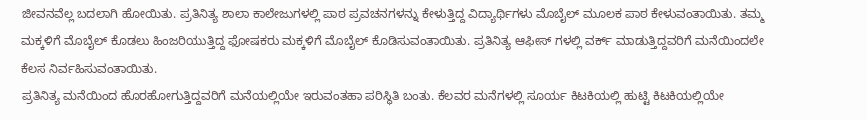ಜೀವನವೆಲ್ಲ ಬದಲಾಗಿ ಹೋಯಿತು. ಪ್ರತಿನಿತ್ಯ ಶಾಲಾ ಕಾಲೇಜುಗಳಲ್ಲಿ ಪಾಠ ಪ್ರವಚನಗಳನ್ನು ಕೇಳುತ್ತಿದ್ದ ವಿದ್ಯಾರ್ಥಿಗಳು ಮೊಬೈಲ್ ಮೂಲಕ ಪಾಠ ಕೇಳುವಂತಾಯಿತು. ತಮ್ಮ ಮಕ್ಕಳಿಗೆ ಮೊಬೈಲ್ ಕೊಡಲು ಹಿಂಜರಿಯುತ್ತಿದ್ದ ಫೋಷಕರು ಮಕ್ಕಳಿಗೆ ಮೊಬೈಲ್ ಕೊಡಿಸುವಂತಾಯಿತು. ಪ್ರತಿನಿತ್ಯ ಆಫೀಸ್ ಗಳಲ್ಲಿ ವರ್ಕ್ ಮಾಡುತ್ತಿದ್ದವರಿಗೆ ಮನೆಯಿಂದಲೇ ಕೆಲಸ ನಿರ್ವಹಿಸುವಂತಾಯಿತು.
ಪ್ರತಿನಿತ್ಯ ಮನೆಯಿಂದ ಹೊರಹೋಗುತ್ತಿದ್ದವರಿಗೆ ಮನೆಯಲ್ಲಿಯೇ ಇರುವಂತಹಾ ಪರಿಸ್ಥಿತಿ ಬಂತು. ಕೆಲವರ ಮನೆಗಳಲ್ಲಿ ಸೂರ್ಯ ಕಿಟಕಿಯಲ್ಲಿ ಹುಟ್ಟಿ ಕಿಟಕಿಯಲ್ಲಿಯೇ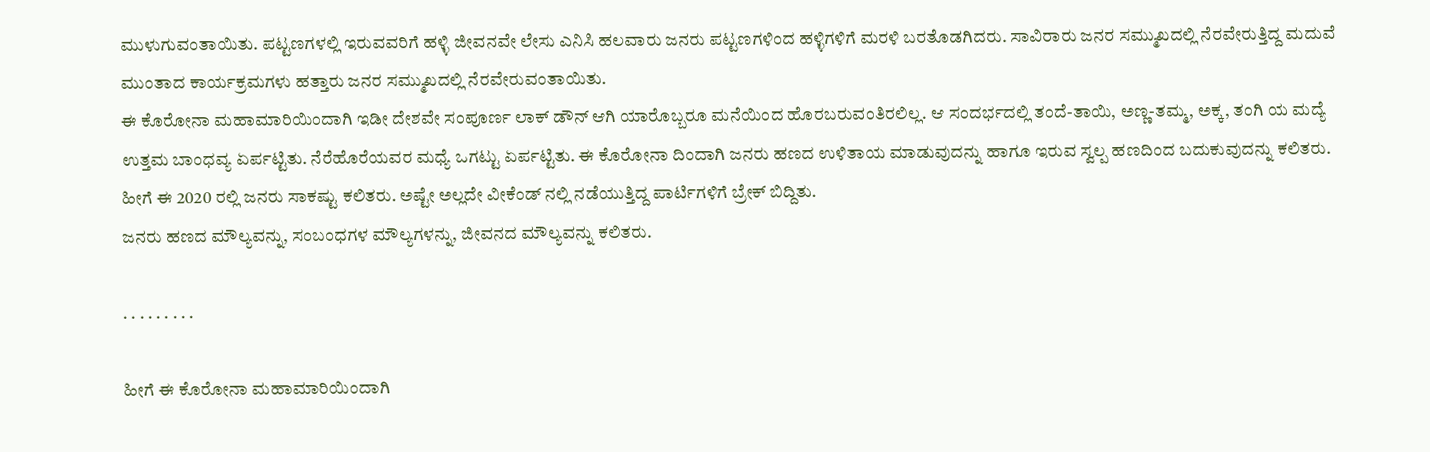ಮುಳುಗುವಂತಾಯಿತು. ಪಟ್ಟಣಗಳಲ್ಲಿ ಇರುವವರಿಗೆ ಹಳ್ಳಿ ಜೀವನವೇ ಲೇಸು ಎನಿಸಿ ಹಲವಾರು ಜನರು ಪಟ್ಟಣಗಳಿಂದ ಹಳ್ಳಿಗಳಿಗೆ ಮರಳಿ ಬರತೊಡಗಿದರು. ಸಾವಿರಾರು ಜನರ ಸಮ್ಮುಖದಲ್ಲಿ ನೆರವೇರುತ್ತಿದ್ದ ಮದುವೆ ಮುಂತಾದ ಕಾರ್ಯಕ್ರಮಗಳು ಹತ್ತಾರು ಜನರ ಸಮ್ಮುಖದಲ್ಲಿ ನೆರವೇರುವಂತಾಯಿತು.
ಈ ಕೊರೋನಾ ಮಹಾಮಾರಿಯಿಂದಾಗಿ ಇಡೀ ದೇಶವೇ ಸಂಪೂರ್ಣ ಲಾಕ್ ಡೌನ್ ಆಗಿ ಯಾರೊಬ್ಬರೂ ಮನೆಯಿಂದ ಹೊರಬರುವಂತಿರಲಿಲ್ಲ. ಆ ಸಂದರ್ಭದಲ್ಲಿ ತಂದೆ-ತಾಯಿ, ಅಣ್ಣ-ತಮ್ಮ, ಅಕ್ಕ, ತಂಗಿ ಯ ಮದ್ಯೆ ಉತ್ತಮ ಬಾಂಧವ್ಯ ಏರ್ಪಟ್ಟಿತು. ನೆರೆಹೊರೆಯವರ ಮಧ್ಯೆ ಒಗಟ್ಟು ಏರ್ಪಟ್ಟಿತು. ಈ ಕೊರೋನಾ ದಿಂದಾಗಿ ಜನರು ಹಣದ ಉಳಿತಾಯ ಮಾಡುವುದನ್ನು ಹಾಗೂ ಇರುವ ಸ್ವಲ್ಪ ಹಣದಿಂದ ಬದುಕುವುದನ್ನು ಕಲಿತರು. ಹೀಗೆ ಈ 2020 ರಲ್ಲಿ ಜನರು ಸಾಕಷ್ಟು ಕಲಿತರು. ಅಷ್ಟೇ ಅಲ್ಲದೇ ವೀಕೆಂಡ್ ನಲ್ಲಿ ನಡೆಯುತ್ತಿದ್ದ ಪಾರ್ಟಿಗಳಿಗೆ ಬ್ರೇಕ್ ಬಿದ್ದಿತು.
ಜನರು ಹಣದ ಮೌಲ್ಯವನ್ನು, ಸಂಬಂಧಗಳ ಮೌಲ್ಯಗಳನ್ನು, ಜೀವನದ ಮೌಲ್ಯವನ್ನು ಕಲಿತರು.

. . . . . . . . .

ಹೀಗೆ ಈ ಕೊರೋನಾ ಮಹಾಮಾರಿಯಿಂದಾಗಿ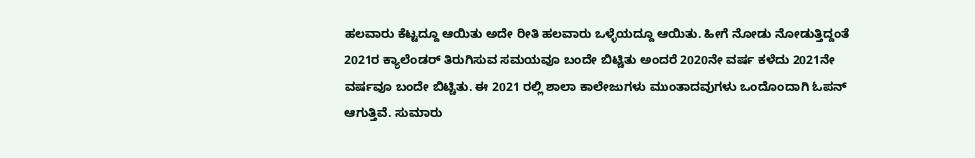ಹಲವಾರು ಕೆಟ್ಟದ್ದೂ ಆಯಿತು ಅದೇ ರೀತಿ ಹಲವಾರು ಒಳ್ಳೆಯದ್ದೂ ಆಯಿತು. ಹೀಗೆ ನೋಡು ನೋಡುತ್ತಿದ್ದಂತೆ 2021ರ ಕ್ಯಾಲೆಂಡರ್ ತಿರುಗಿಸುವ ಸಮಯವೂ ಬಂದೇ ಬಿಟ್ಚಿತು ಅಂದರೆ 2020ನೇ ವರ್ಷ ಕಳೆದು 2021ನೇ ವರ್ಷವೂ ಬಂದೇ ಬಿಟ್ಚಿತು. ಈ 2021 ರಲ್ಲಿ ಶಾಲಾ ಕಾಲೇಜುಗಳು ಮುಂತಾದವುಗಳು ಒಂದೊಂದಾಗಿ ಓಪನ್ ಆಗುತ್ತಿವೆ. ಸುಮಾರು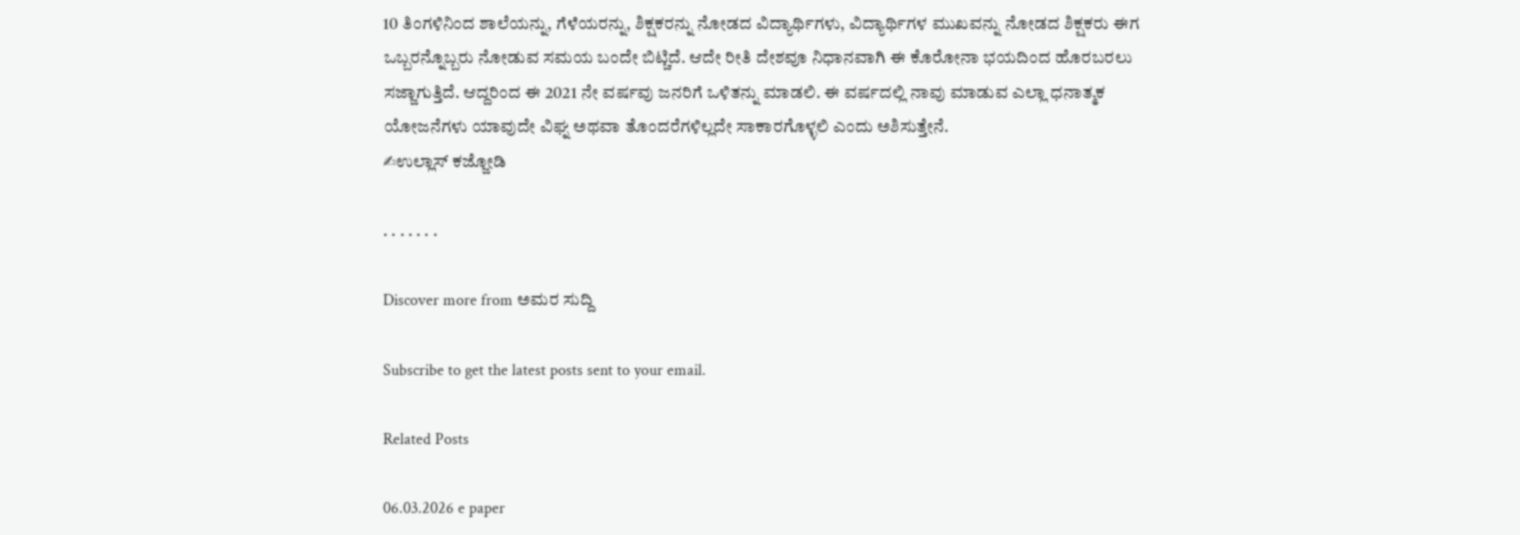10 ತಿಂಗಳಿನಿಂದ ಶಾಲೆಯನ್ನು, ಗೆಳೆಯರನ್ನು, ಶಿಕ್ಷಕರನ್ನು ನೋಡದ ವಿದ್ಯಾರ್ಥಿಗಳು, ವಿದ್ಯಾರ್ಥಿಗಳ ಮುಖವನ್ನು ನೋಡದ ಶಿಕ್ಷಕರು ಈಗ ಒಬ್ಬರನ್ನೊಬ್ಬರು ನೋಡುವ ಸಮಯ ಬಂದೇ ಬಿಟ್ಚಿದೆ. ಆದೇ ರೀತಿ ದೇಶವೂ ನಿಧಾನವಾಗಿ ಈ ಕೊರೋನಾ ಭಯದಿಂದ ಹೊರಬರಲು ಸಜ್ಜಾಗುತ್ತಿದೆ. ಆದ್ದರಿಂದ ಈ 2021 ನೇ ವರ್ಷವು ಜನರಿಗೆ ಒಳಿತನ್ನು ಮಾಡಲಿ. ಈ ವರ್ಷದಲ್ಲಿ ನಾವು ಮಾಡುವ ಎಲ್ಲಾ ಧನಾತ್ಮಕ ಯೋಜನೆಗಳು ಯಾವುದೇ ವಿಘ್ನ ಅಥವಾ ತೊಂದರೆಗಳಿಲ್ಲದೇ ಸಾಕಾರಗೊಳ್ಳಲಿ ಎಂದು ಅಶಿಸುತ್ತೇನೆ.
✍ಉಲ್ಲಾಸ್ ಕಜ್ಜೋಡಿ

. . . . . . .

Discover more from ಅಮರ ಸುದ್ದಿ

Subscribe to get the latest posts sent to your email.

Related Posts

06.03.2026 e paper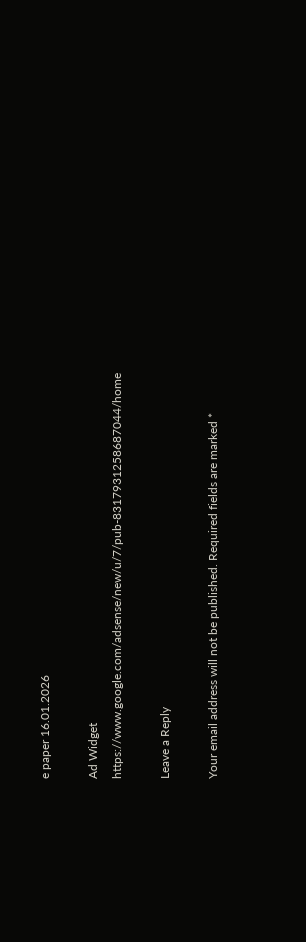e paper 16.01.2026

Ad Widget
https://www.google.com/adsense/new/u/7/pub-8317931258687044/home

Leave a Reply

Your email address will not be published. Required fields are marked *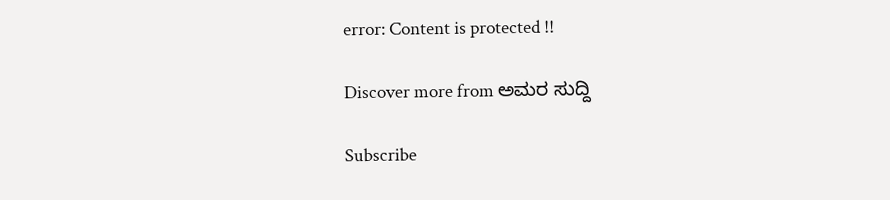error: Content is protected !!

Discover more from ಅಮರ ಸುದ್ದಿ

Subscribe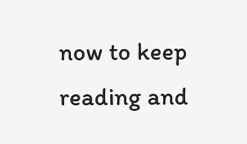now to keep reading and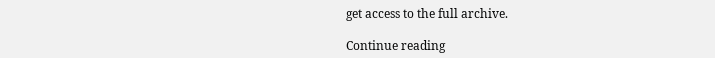get access to the full archive.

Continue reading